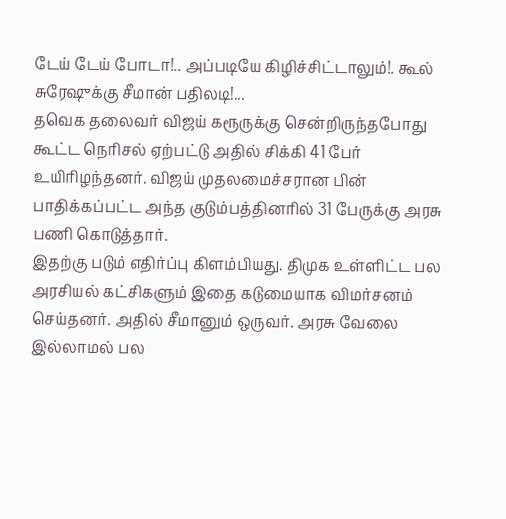டேய் டேய் போடா!.. அப்படியே கிழிச்சிட்டாலும்!. கூல் சுரேஷுக்கு சீமான் பதிலடி!...
தவெக தலைவர் விஜய் கரூருக்கு சென்றிருந்தபோது கூட்ட நெரிசல் ஏற்பட்டு அதில் சிக்கி 41 பேர் உயிரிழந்தனர். விஜய் முதலமைச்சரான பின் பாதிக்கப்பட்ட அந்த குடும்பத்தினரில் 31 பேருக்கு அரசு பணி கொடுத்தார்.
இதற்கு படும் எதிர்ப்பு கிளம்பியது. திமுக உள்ளிட்ட பல அரசியல் கட்சிகளும் இதை கடுமையாக விமர்சனம் செய்தனர். அதில் சீமானும் ஒருவர். அரசு வேலை இல்லாமல் பல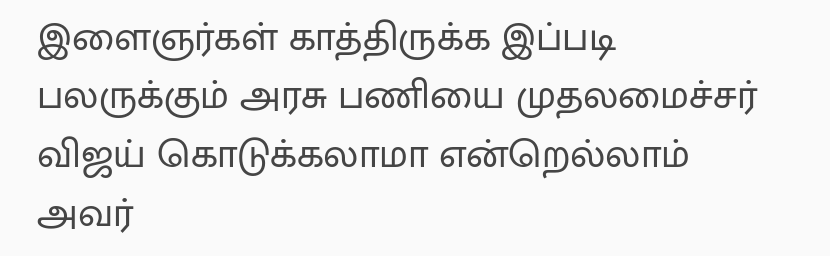இளைஞர்கள் காத்திருக்க இப்படி பலருக்கும் அரசு பணியை முதலமைச்சர் விஜய் கொடுக்கலாமா என்றெல்லாம் அவர்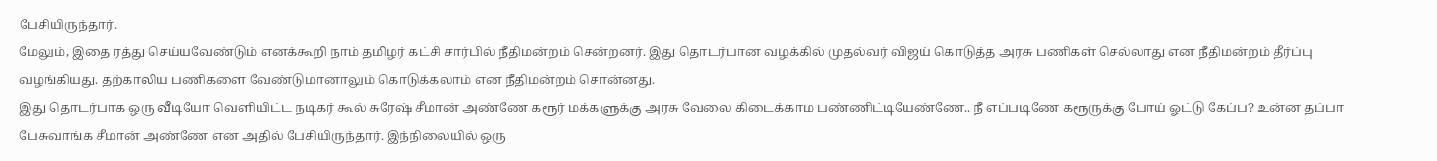பேசியிருந்தார்.
மேலும், இதை ரத்து செய்யவேண்டும் எனக்கூறி நாம் தமிழர் கட்சி சார்பில் நீதிமன்றம் சென்றனர். இது தொடர்பான வழக்கில் முதல்வர் விஜய் கொடுத்த அரசு பணிகள் செல்லாது என நீதிமன்றம் தீர்ப்பு வழங்கியது. தற்காலிய பணிகளை வேண்டுமானாலும் கொடுக்கலாம் என நீதிமன்றம் சொன்னது.
இது தொடர்பாக ஒரு வீடியோ வெளியிட்ட நடிகர் கூல் சுரேஷ் சீமான் அண்ணே கரூர் மக்களுக்கு அரசு வேலை கிடைக்காம பண்ணிட்டியேண்ணே.. நீ எப்படிணே கரூருக்கு போய் ஓட்டு கேப்ப? உன்ன தப்பா பேசுவாங்க சீமான் அண்ணே என அதில் பேசியிருந்தார். இந்நிலையில் ஒரு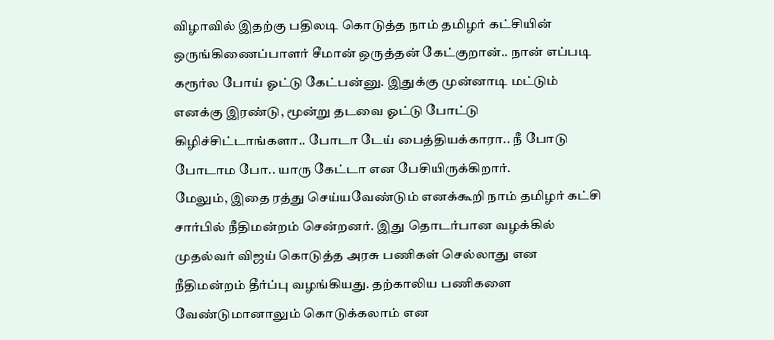விழாவில் இதற்கு பதிலடி கொடுத்த நாம் தமிழர் கட்சியின் ஒருங்கிணைப்பாளர் சீமான் ஒருத்தன் கேட்குறான்.. நான் எப்படி கரூர்ல போய் ஓட்டு கேட்பன்னு. இதுக்கு முன்னாடி மட்டும் எனக்கு இரண்டு, மூன்று தடவை ஓட்டு போட்டு கிழிச்சிட்டாங்களா.. போடா டேய் பைத்தியக்காரா.. நீ போடு போடாம போ.. யாரு கேட்டா என பேசியிருக்கிறார்.
மேலும், இதை ரத்து செய்யவேண்டும் எனக்கூறி நாம் தமிழர் கட்சி சார்பில் நீதிமன்றம் சென்றனர். இது தொடர்பான வழக்கில் முதல்வர் விஜய் கொடுத்த அரசு பணிகள் செல்லாது என நீதிமன்றம் தீர்ப்பு வழங்கியது. தற்காலிய பணிகளை வேண்டுமானாலும் கொடுக்கலாம் என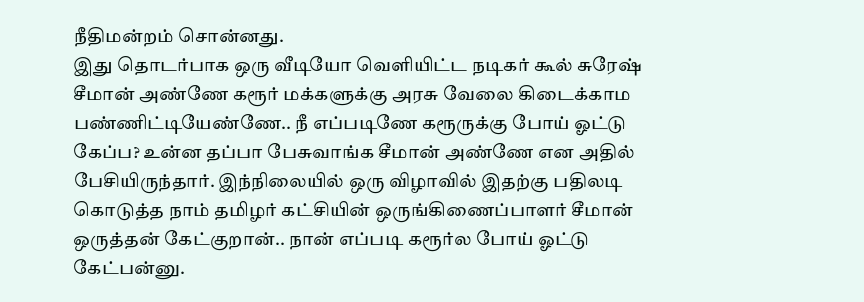நீதிமன்றம் சொன்னது.
இது தொடர்பாக ஒரு வீடியோ வெளியிட்ட நடிகர் கூல் சுரேஷ் சீமான் அண்ணே கரூர் மக்களுக்கு அரசு வேலை கிடைக்காம பண்ணிட்டியேண்ணே.. நீ எப்படிணே கரூருக்கு போய் ஓட்டு கேப்ப? உன்ன தப்பா பேசுவாங்க சீமான் அண்ணே என அதில் பேசியிருந்தார். இந்நிலையில் ஒரு விழாவில் இதற்கு பதிலடி கொடுத்த நாம் தமிழர் கட்சியின் ஒருங்கிணைப்பாளர் சீமான் ஒருத்தன் கேட்குறான்.. நான் எப்படி கரூர்ல போய் ஓட்டு கேட்பன்னு.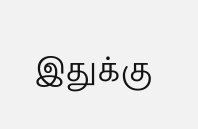இதுக்கு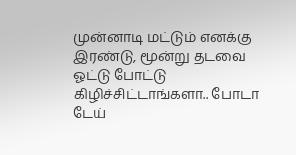முன்னாடி மட்டும் எனக்கு இரண்டு, மூன்று தடவை ஓட்டு போட்டு கிழிச்சிட்டாங்களா.. போடா டேய்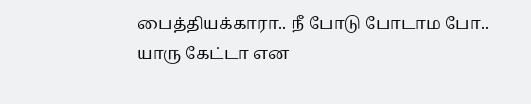பைத்தியக்காரா.. நீ போடு போடாம போ.. யாரு கேட்டா என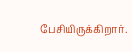பேசியிருக்கிறார்.